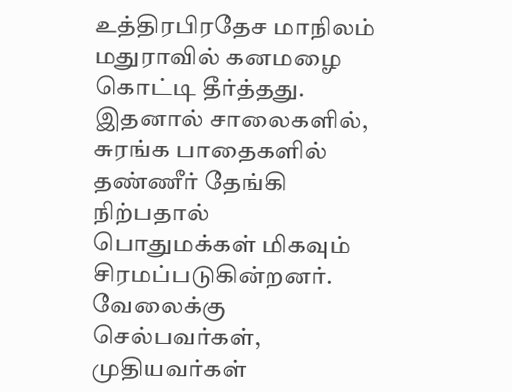உத்திரபிரதேச மாநிலம் மதுராவில் கனமழை கொட்டி தீர்த்தது. இதனால் சாலைகளில், சுரங்க பாதைகளில் தண்ணீர் தேங்கி நிற்பதால் பொதுமக்கள் மிகவும் சிரமப்படுகின்றனர். வேலைக்கு செல்பவர்கள், முதியவர்கள்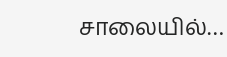சாலையில்…